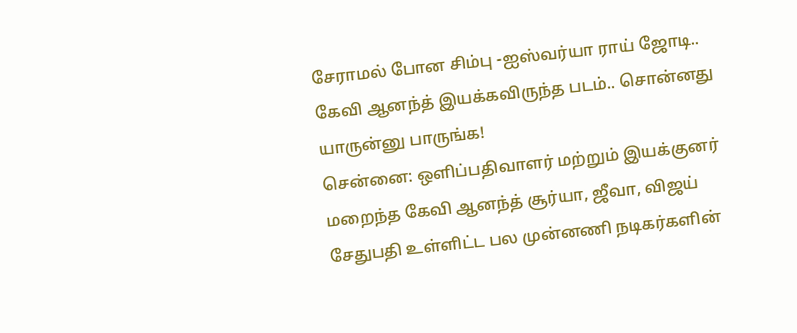சேராமல் போன சிம்பு -ஐஸ்வர்யா ராய் ஜோடி.. கேவி ஆனந்த் இயக்கவிருந்த படம்.. சொன்னது யாருன்னு பாருங்க!
சென்னை: ஒளிப்பதிவாளர் மற்றும் இயக்குனர் மறைந்த கேவி ஆனந்த் சூர்யா, ஜீவா, விஜய் சேதுபதி உள்ளிட்ட பல முன்னணி நடிகர்களின்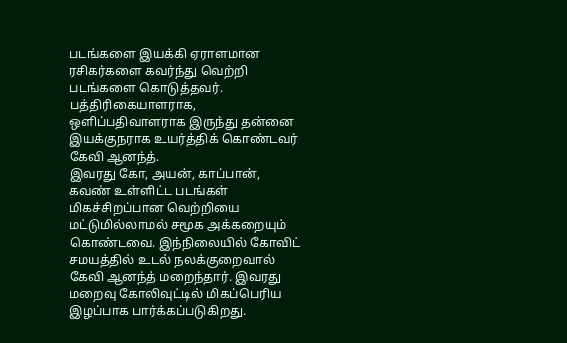படங்களை இயக்கி ஏராளமான ரசிகர்களை கவர்ந்து வெற்றி படங்களை கொடுத்தவர். பத்திரிகையாளராக, ஒளிப்பதிவாளராக இருந்து தன்னை இயக்குநராக உயர்த்திக் கொண்டவர் கேவி ஆனந்த்.
இவரது கோ, அயன், காப்பான், கவண் உள்ளிட்ட படங்கள் மிகச்சிறப்பான வெற்றியை மட்டுமில்லாமல் சமூக அக்கறையும் கொண்டவை. இந்நிலையில் கோவிட் சமயத்தில் உடல் நலக்குறைவால் கேவி ஆனந்த் மறைந்தார். இவரது மறைவு கோலிவுட்டில் மிகப்பெரிய இழப்பாக பார்க்கப்படுகிறது.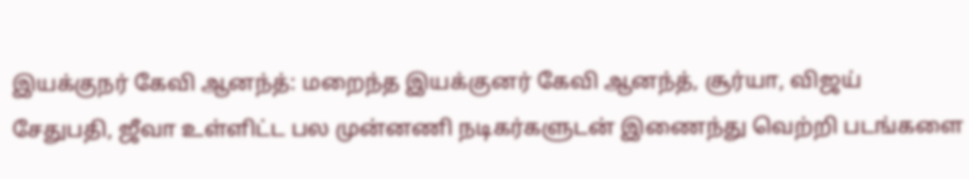இயக்குநர் கேவி ஆனந்த்: மறைந்த இயக்குனர் கேவி ஆனந்த், சூர்யா, விஜய் சேதுபதி, ஜீவா உள்ளிட்ட பல முன்னணி நடிகர்களுடன் இணைந்து வெற்றி படங்களை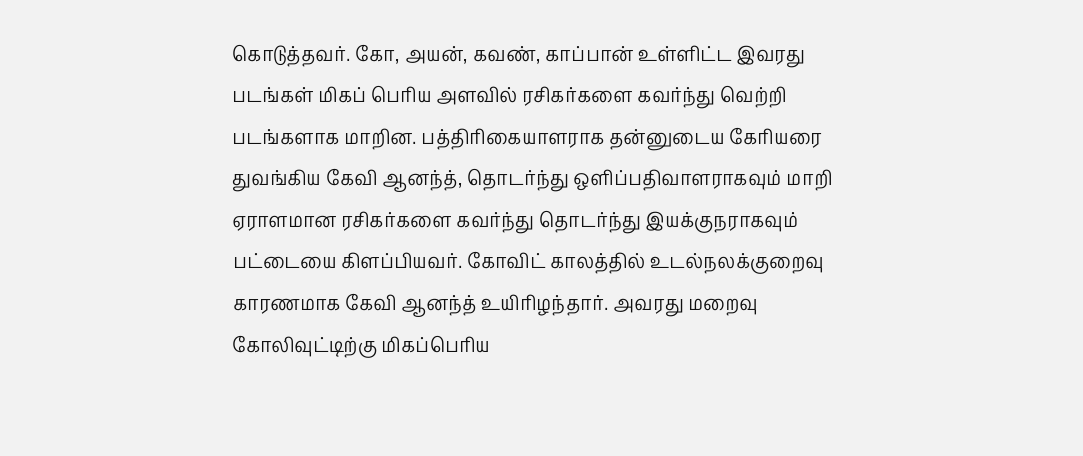கொடுத்தவர். கோ, அயன், கவண், காப்பான் உள்ளிட்ட இவரது படங்கள் மிகப் பெரிய அளவில் ரசிகர்களை கவர்ந்து வெற்றி படங்களாக மாறின. பத்திரிகையாளராக தன்னுடைய கேரியரை துவங்கிய கேவி ஆனந்த், தொடர்ந்து ஒளிப்பதிவாளராகவும் மாறி ஏராளமான ரசிகர்களை கவர்ந்து தொடர்ந்து இயக்குநராகவும் பட்டையை கிளப்பியவர். கோவிட் காலத்தில் உடல்நலக்குறைவு காரணமாக கேவி ஆனந்த் உயிரிழந்தார். அவரது மறைவு கோலிவுட்டிற்கு மிகப்பெரிய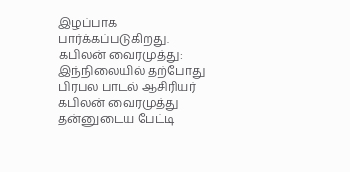இழப்பாக பார்க்கப்படுகிறது.
கபிலன் வைரமுத்து: இந்நிலையில் தற்போது பிரபல பாடல் ஆசிரியர் கபிலன் வைரமுத்து தன்னுடைய பேட்டி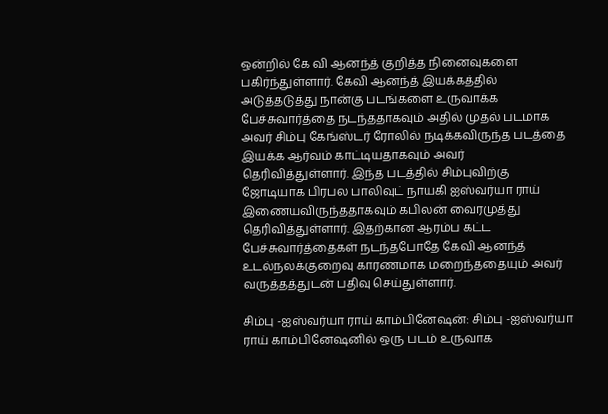ஒன்றில் கே வி ஆனந்த் குறித்த நினைவுகளை பகிர்ந்துள்ளார். கேவி ஆனந்த் இயக்கத்தில் அடுத்தடுத்து நான்கு படங்களை உருவாக்க பேச்சுவார்த்தை நடந்ததாகவும் அதில் முதல் படமாக அவர் சிம்பு கேங்ஸ்டர் ரோலில் நடிக்கவிருந்த படத்தை இயக்க ஆர்வம் காட்டியதாகவும் அவர் தெரிவித்துள்ளார். இந்த படத்தில் சிம்புவிற்கு ஜோடியாக பிரபல பாலிவுட் நாயகி ஐஸ்வர்யா ராய் இணையவிருந்ததாகவும் கபிலன் வைரமுத்து தெரிவித்துள்ளார். இதற்கான ஆரம்ப கட்ட பேச்சுவார்த்தைகள் நடந்தபோதே கேவி ஆனந்த் உடல்நலக்குறைவு காரணமாக மறைந்ததையும் அவர் வருத்தத்துடன் பதிவு செய்துள்ளார்.

சிம்பு -ஐஸ்வர்யா ராய் காம்பினேஷன்: சிம்பு -ஐஸ்வர்யா ராய் காம்பினேஷனில் ஒரு படம் உருவாக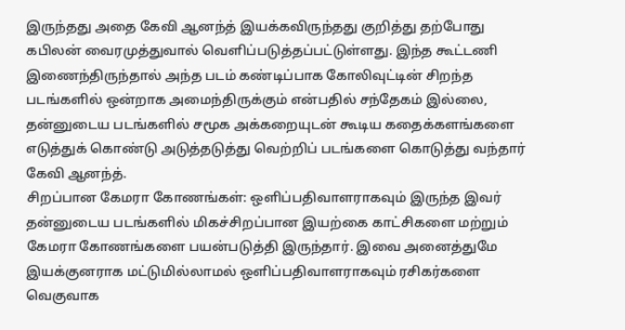இருந்தது அதை கேவி ஆனந்த் இயக்கவிருந்தது குறித்து தற்போது கபிலன் வைரமுத்துவால் வெளிப்படுத்தப்பட்டுள்ளது. இந்த கூட்டணி இணைந்திருந்தால் அந்த படம் கண்டிப்பாக கோலிவுட்டின் சிறந்த படங்களில் ஒன்றாக அமைந்திருக்கும் என்பதில் சந்தேகம் இல்லை, தன்னுடைய படங்களில் சமூக அக்கறையுடன் கூடிய கதைக்களங்களை எடுத்துக் கொண்டு அடுத்தடுத்து வெற்றிப் படங்களை கொடுத்து வந்தார் கேவி ஆனந்த்.
சிறப்பான கேமரா கோணங்கள்: ஒளிப்பதிவாளராகவும் இருந்த இவர் தன்னுடைய படங்களில் மிகச்சிறப்பான இயற்கை காட்சிகளை மற்றும் கேமரா கோணங்களை பயன்படுத்தி இருந்தார். இவை அனைத்துமே இயக்குனராக மட்டுமில்லாமல் ஒளிப்பதிவாளராகவும் ரசிகர்களை வெகுவாக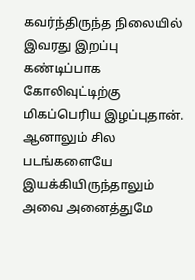கவர்ந்திருந்த நிலையில் இவரது இறப்பு கண்டிப்பாக கோலிவுட்டிற்கு மிகப்பெரிய இழப்புதான். ஆனாலும் சில படங்களையே இயக்கியிருந்தாலும் அவை அனைத்துமே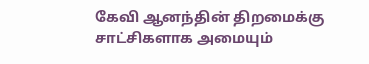கேவி ஆனந்தின் திறமைக்கு சாட்சிகளாக அமையும்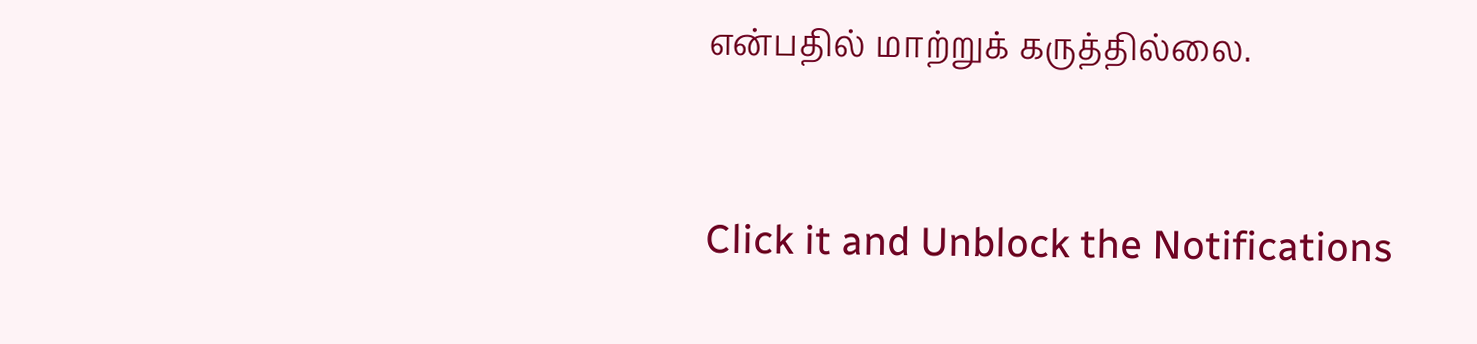என்பதில் மாற்றுக் கருத்தில்லை.


Click it and Unblock the Notifications